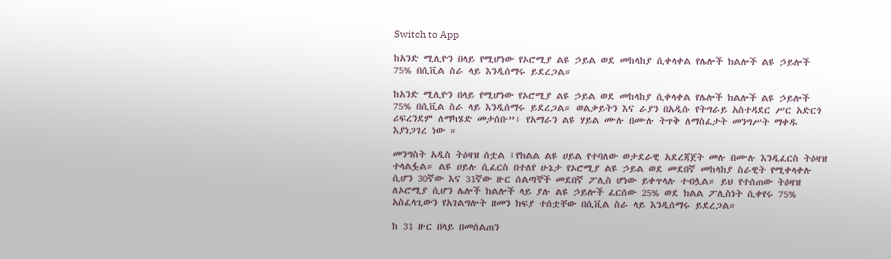Switch to App

ከአንድ ሚሊዮን በላይ የሚሆነው የኦሮሚያ ልዩ ኃይል ወደ መከላከያ ሲቀላቀል የሌሎች ክልሎች ልዩ ኃይሎች 75% በሲቪል ስራ ላይ እንዲሰማሩ ይደረጋል።

ከአንድ ሚሊዮን በላይ የሚሆነው የኦሮሚያ ልዩ ኃይል ወደ መከላከያ ሲቀላቀል የሌሎች ክልሎች ልዩ ኃይሎች 75% በሲቪል ስራ ላይ እንዲሰማሩ ይደረጋል። ወልቃይትን እና ራያን በአዲሱ የትግራይ አስተዳደር ሥር አድርጎ ሪፍረንደም ለማካሄድ መታሰቡ”፣ የአማራን ልዩ ሃይል ሙሉ በሙሉ ትጥቅ ለማስፈታት መንግሥት ማቀዱ እያነጋገረ ነው ።

መንግስት አዲስ ትዕዛዝ ሰቷል ፤የክልል ልዩ ሀይል የተባለው ወታደራዊ አደረጃጀት መሉ በሙሉ እንዲፈርስ ትዕዛዝ ተላልፏል። ልዩ ሀይሉ ሲፈርስ በተለየ ሁኔታ የኦሮሚያ ልዩ ኃይል ወደ መደበኛ መከላከያ ስራዊት የሚቀላቀሉ ሲሆን 30ኛው እና 31ኛው ዙር ሰልጣኞች መደበኛ ፖሊስ ሆነው ይቀጥላሉ ተብሏል። ይህ የተሰጠው ትዕዛዝ ለኦሮሚያ ሲሆን ሌሎች ክልሎች ላይ ያሉ ልዩ ኃይሎች ፈርሰው 25% ወደ ክልል ፖሊስነት ሲቀየሩ 75% አስፈላጊውን የአገልግሎት ዘመን ክፍያ ተሰቷቸው በሲቪል ስራ ላይ እንዲሰማሩ ይደረጋል።

ከ 31 ዙር በላይ በመሰልጠን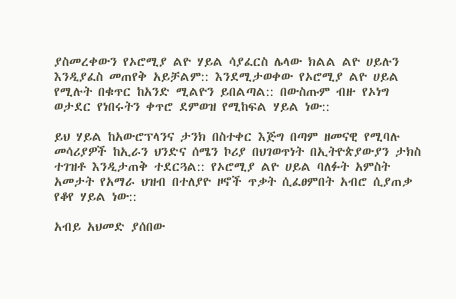ያስመረቀውን የኦሮሚያ ልዮ ሃይል ሳያፈርስ ሌላው ክልል ልዮ ሀይሉን እንዲያፈስ መጠየቅ አይቻልም:: እንደሚታወቀው የኦሮሚያ ልዮ ሀይል የሚሉት በቁጥር ከአንድ ሚልዮን ይበልጣል:: በውስጡም ብዙ የኦነግ ወታደር የነበሩትን ቀጥሮ ደምወዝ የሚከፍል ሃይል ነው::

ይህ ሃይል ከአውሮፕላንና ታንክ በስተቀር እጅግ በጣም ዘመናዊ የሚባሉ መሳሪያዎች ከኢራን ህንድና ሰሜን ኮሪያ በህገወጥነት በኢትዮጵያውያን ታክስ ተገዝቶ እንዲታጠቅ ተደርጓል:: የኦሮሚያ ልዮ ሀይል ባለፉት አምስት አመታት የአማራ ህዝብ በተለያዮ ዞኖች ጥቃት ሲፈፀምበት አብሮ ሲያጠቃ የቆየ ሃይል ነው::

አብይ አህመድ ያሰበው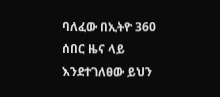ባለፈው በኢትዮ 360 ሰበር ዜና ላይ እንደተገለፀው ይህን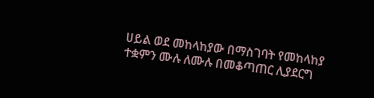ሀይል ወደ መከላከያው በማስገባት የመከላከያ ተቋምን ሙሉ ለሙሉ በመቆጣጠር ሊያደርግ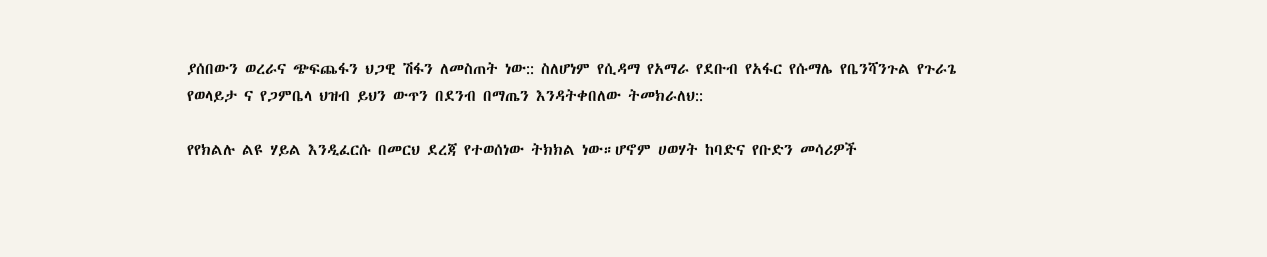ያሰበውን ወረራና ጭፍጨፋን ህጋዊ ሽፋን ለመስጠት ነው:: ስለሆነም የሲዳማ የአማራ የደቡብ የአፋር የሱማሌ የቤንሻንጉል የጉራጌ የወላይታ ና የጋምቤላ ህዝብ ይህን ውጥን በደንብ በማጤን እንዳትቀበለው ትመክራለህ::

የየክልሉ ልዩ ሃይል እንዲፈርሱ በመርህ ደረጃ የተወሰነው ትክክል ነው።ሆኖም ሀወሃት ከባድና የቡድን መሳሪዎች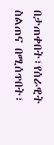በታጠቀበት፣የሰራዊት ስልጠና በሚሰጥበት፣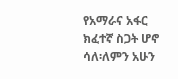የአማራና አፋር ክፈተኛ ስጋት ሆኖ ሳለ፡ለምን አሁን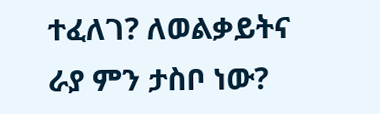ተፈለገ? ለወልቃይትና ራያ ምን ታስቦ ነው?